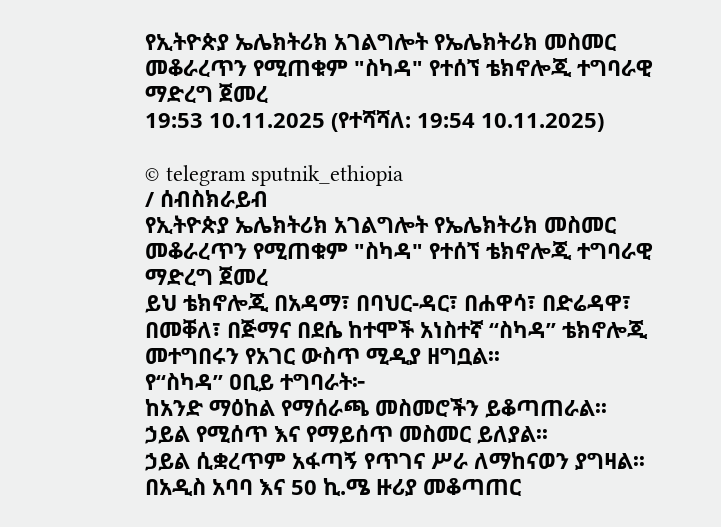የኢትዮጵያ ኤሌክትሪክ አገልግሎት የኤሌክትሪክ መስመር መቆራረጥን የሚጠቁም "ስካዳ" የተሰኘ ቴክኖሎጂ ተግባራዊ ማድረግ ጀመረ
19:53 10.11.2025 (የተሻሻለ: 19:54 10.11.2025)

© telegram sputnik_ethiopia
/ ሰብስክራይብ
የኢትዮጵያ ኤሌክትሪክ አገልግሎት የኤሌክትሪክ መስመር መቆራረጥን የሚጠቁም "ስካዳ" የተሰኘ ቴክኖሎጂ ተግባራዊ ማድረግ ጀመረ
ይህ ቴክኖሎጂ በአዳማ፣ በባህር-ዳር፣ በሐዋሳ፣ በድሬዳዋ፣ በመቐለ፣ በጅማና በደሴ ከተሞች አነስተኛ “ስካዳ” ቴክኖሎጂ መተግበሩን የአገር ውስጥ ሚዲያ ዘግቧል፡፡
የ“ስካዳ” ዐቢይ ተግባራት፦
ከአንድ ማዕከል የማሰራጫ መስመሮችን ይቆጣጠራል፡፡
ኃይል የሚሰጥ እና የማይሰጥ መስመር ይለያል፡፡
ኃይል ሲቋረጥም አፋጣኝ የጥገና ሥራ ለማከናወን ያግዛል፡፡
በአዲስ አባባ እና 50 ኪ.ሜ ዙሪያ መቆጣጠር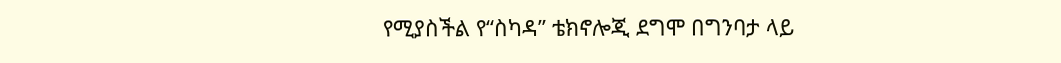የሚያስችል የ“ስካዳ” ቴክኖሎጂ ደግሞ በግንባታ ላይ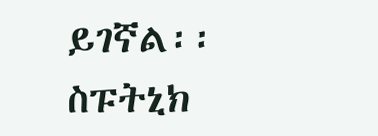ይገኛል፡፡
ስፑትኒክ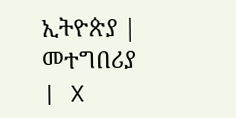ኢትዮጵያ | መተግበሪያ | X